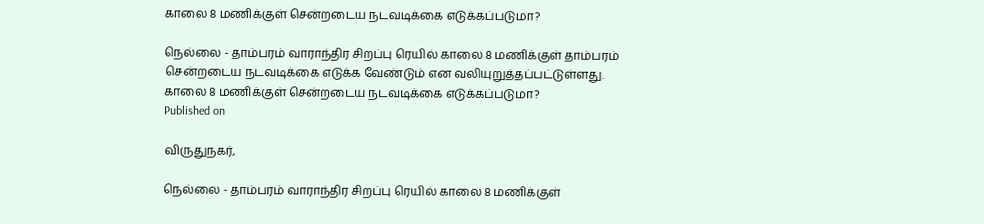காலை 8 மணிக்குள் சென்றடைய நடவடிக்கை எடுக்கப்படுமா?

நெல்லை - தாம்பரம் வாராந்திர சிறப்பு ரெயில் காலை 8 மணிக்குள் தாம்பரம் சென்றடைய நடவடிக்கை எடுக்க வேண்டும் என வலியுறுத்தப்பட்டுள்ளது.
காலை 8 மணிக்குள் சென்றடைய நடவடிக்கை எடுக்கப்படுமா?
Published on

விருதுநகர்,

நெல்லை - தாம்பரம் வாராந்திர சிறப்பு ரெயில் காலை 8 மணிக்குள்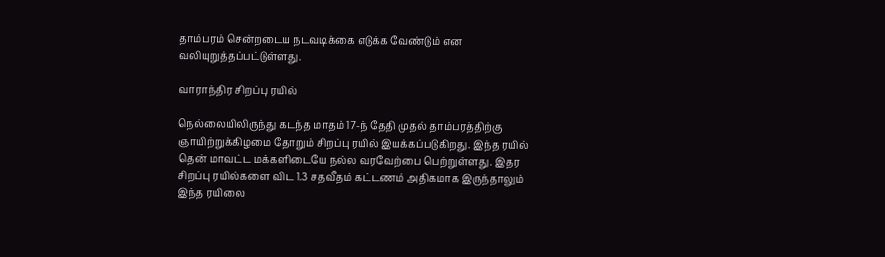தாம்பரம் சென்றடைய நடவடிக்கை எடுக்க வேண்டும் என வலியுறுத்தப்பட்டுள்ளது.

வாராந்திர சிறப்பு ரயில்

நெல்லையிலிருந்து கடந்த மாதம் 17-ந் தேதி முதல் தாம்பரத்திற்கு ஞாயிற்றுக்கிழமை தோறும் சிறப்பு ரயில் இயக்கப்படுகிறது. இந்த ரயில் தென் மாவட்ட மக்களிடையே நல்ல வரவேற்பை பெற்றுள்ளது. இதர சிறப்பு ரயில்களை விட 1.3 சதவீதம் கட்டணம் அதிகமாக இருந்தாலும் இந்த ரயிலை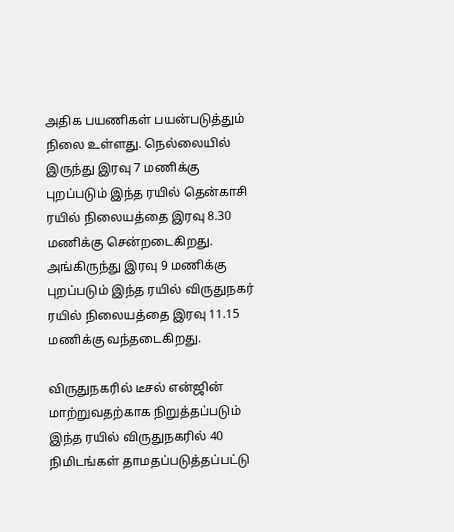அதிக பயணிகள் பயன்படுத்தும் நிலை உள்ளது. நெல்லையில் இருந்து இரவு 7 மணிக்கு புறப்படும் இந்த ரயில் தென்காசி ரயில் நிலையத்தை இரவு 8.30 மணிக்கு சென்றடைகிறது. அங்கிருந்து இரவு 9 மணிக்கு புறப்படும் இந்த ரயில் விருதுநகர் ரயில் நிலையத்தை இரவு 11.15 மணிக்கு வந்தடைகிறது.

விருதுநகரில் டீசல் என்ஜின் மாற்றுவதற்காக நிறுத்தப்படும் இந்த ரயில் விருதுநகரில் 40 நிமிடங்கள் தாமதப்படுத்தப்பட்டு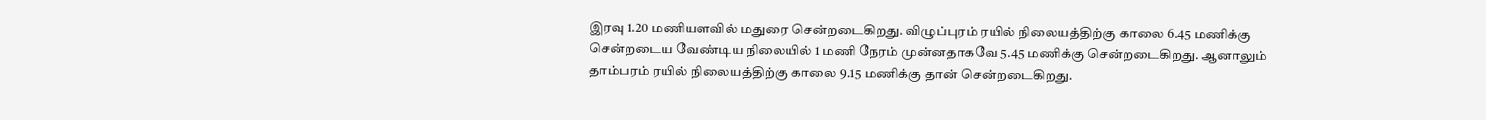இரவு 1.20 மணியளவில் மதுரை சென்றடைகிறது. விழுப்புரம் ரயில் நிலையத்திற்கு காலை 6.45 மணிக்கு சென்றடைய வேண்டிய நிலையில் 1 மணி நேரம் முன்னதாகவே 5.45 மணிக்கு சென்றடைகிறது. ஆனாலும் தாம்பரம் ரயில் நிலையத்திற்கு காலை 9.15 மணிக்கு தான் சென்றடைகிறது.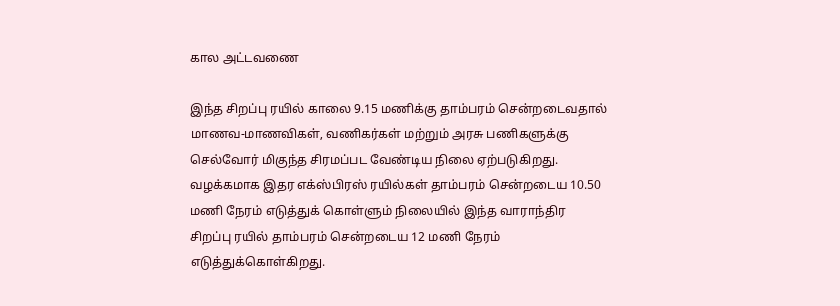கால அட்டவணை

இந்த சிறப்பு ரயில் காலை 9.15 மணிக்கு தாம்பரம் சென்றடைவதால் மாணவ-மாணவிகள், வணிகர்கள் மற்றும் அரசு பணிகளுக்கு செல்வோர் மிகுந்த சிரமப்பட வேண்டிய நிலை ஏற்படுகிறது. வழக்கமாக இதர எக்ஸ்பிரஸ் ரயில்கள் தாம்பரம் சென்றடைய 10.50 மணி நேரம் எடுத்துக் கொள்ளும் நிலையில் இந்த வாராந்திர சிறப்பு ரயில் தாம்பரம் சென்றடைய 12 மணி நேரம் எடுத்துக்கொள்கிறது.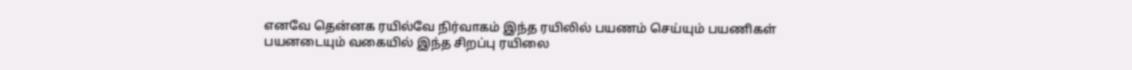எனவே தென்னக ரயில்வே நிர்வாகம் இந்த ரயிலில் பயணம் செய்யும் பயணிகள் பயனடையும் வகையில் இந்த சிறப்பு ரயிலை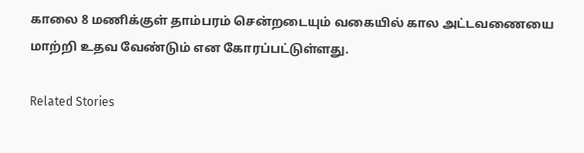காலை 8 மணிக்குள் தாம்பரம் சென்றடையும் வகையில் கால அட்டவணையை மாற்றி உதவ வேண்டும் என கோரப்பட்டுள்ளது.

Related Stories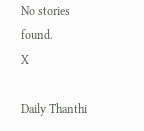No stories found.
X

Daily Thanthi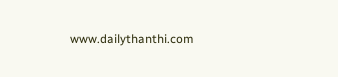www.dailythanthi.com